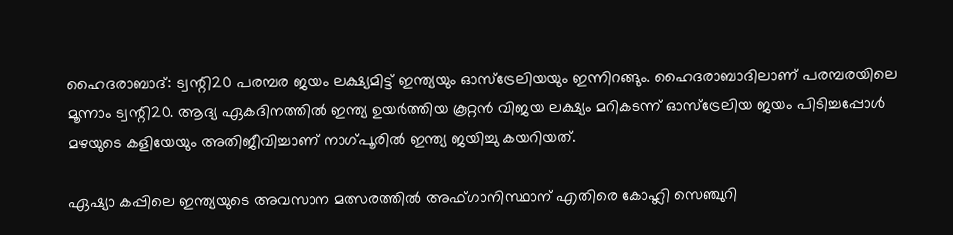ഹൈദരാബാദ്: ട്വന്റി20 പരമ്പര ജയം ലക്ഷ്യമിട്ട് ഇന്ത്യയും ഓസ്ട്രേലിയയും ഇന്നിറങ്ങും. ഹൈദരാബാദിലാണ് പരമ്പരയിലെ മൂന്നാം ട്വന്റി20. ആദ്യ ഏകദിനത്തിൽ ഇന്ത്യ ഉയർത്തിയ കൂറ്റൻ വിജയ ലക്ഷ്യം മറികടന്ന് ഓസ്ട്രേലിയ ജയം പിടിച്ചപ്പോൾ മഴയുടെ കളിയേയും അതിജീവിച്ചാണ് നാഗ്പൂരിൽ ഇന്ത്യ ജയിച്ചു കയറിയത്.

ഏഷ്യാ കപ്പിലെ ഇന്ത്യയുടെ അവസാന മത്സരത്തിൽ അഫ്ഗാനിസ്ഥാന് എതിരെ കോഹ്ലി സെഞ്ചുറി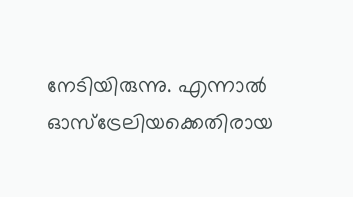നേടിയിരുന്നു. എന്നാൽ ഓസ്ട്രേലിയക്കെതിരായ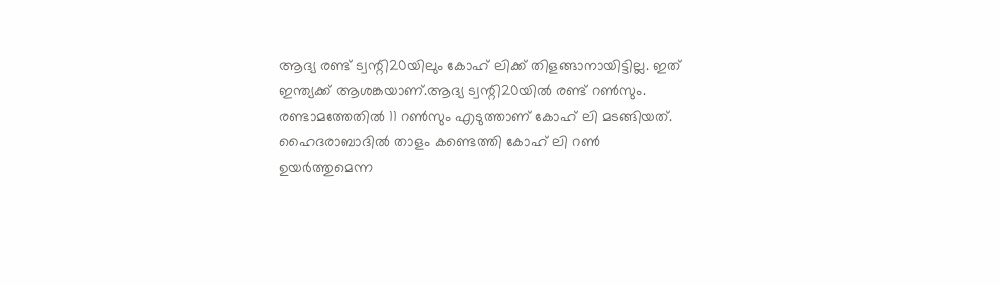ആദ്യ രണ്ട് ട്വന്റി20യിലും കോഹ് ലിക്ക് തിളങ്ങാനായിട്ടില്ല. ഇത് ഇന്ത്യക്ക് ആശങ്കയാണ്.ആദ്യ ട്വന്റി20യിൽ രണ്ട് റൺസും. രണ്ടാമത്തേതിൽ 11 റൺസും എടുത്താണ് കോഹ് ലി മടങ്ങിയത്. ഹൈദരാബാദിൽ താളം കണ്ടെത്തി കോഹ് ലി റൺ ഉയർത്തുമെന്ന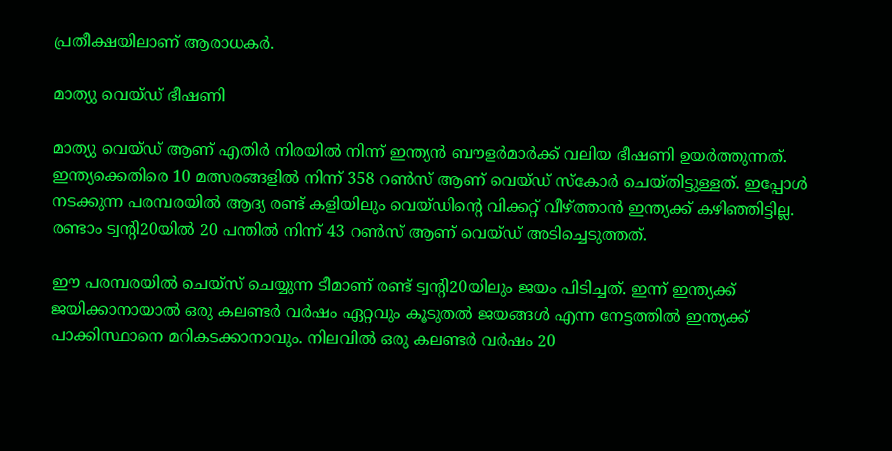പ്രതീക്ഷയിലാണ് ആരാധകർ.

മാത്യു വെയ്ഡ് ഭീഷണി

മാത്യു വെയ്ഡ് ആണ് എതിർ നിരയിൽ നിന്ന് ഇന്ത്യൻ ബൗളർമാർക്ക് വലിയ ഭീഷണി ഉയർത്തുന്നത്. ഇന്ത്യക്കെതിരെ 10 മത്സരങ്ങളിൽ നിന്ന് 358 റൺസ് ആണ് വെയ്ഡ് സ്‌കോർ ചെയ്തിട്ടുള്ളത്. ഇപ്പോൾ നടക്കുന്ന പരമ്പരയിൽ ആദ്യ രണ്ട് കളിയിലും വെയ്ഡിന്റെ വിക്കറ്റ് വീഴ്‌ത്താൻ ഇന്ത്യക്ക് കഴിഞ്ഞിട്ടില്ല. രണ്ടാം ട്വന്റി20യിൽ 20 പന്തിൽ നിന്ന് 43 റൺസ് ആണ് വെയ്ഡ് അടിച്ചെടുത്തത്.

ഈ പരമ്പരയിൽ ചെയ്സ് ചെയ്യുന്ന ടീമാണ് രണ്ട് ട്വന്റി20യിലും ജയം പിടിച്ചത്. ഇന്ന് ഇന്ത്യക്ക് ജയിക്കാനായാൽ ഒരു കലണ്ടർ വർഷം ഏറ്റവും കൂടുതൽ ജയങ്ങൾ എന്ന നേട്ടത്തിൽ ഇന്ത്യക്ക് പാക്കിസ്ഥാനെ മറികടക്കാനാവും. നിലവിൽ ഒരു കലണ്ടർ വർഷം 20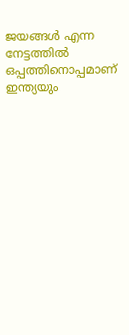ജയങ്ങൾ എന്ന നേട്ടത്തിൽ ഒപ്പത്തിനൊപ്പമാണ് ഇന്ത്യയും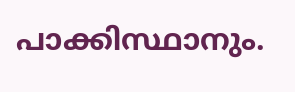പാക്കിസ്ഥാനും.